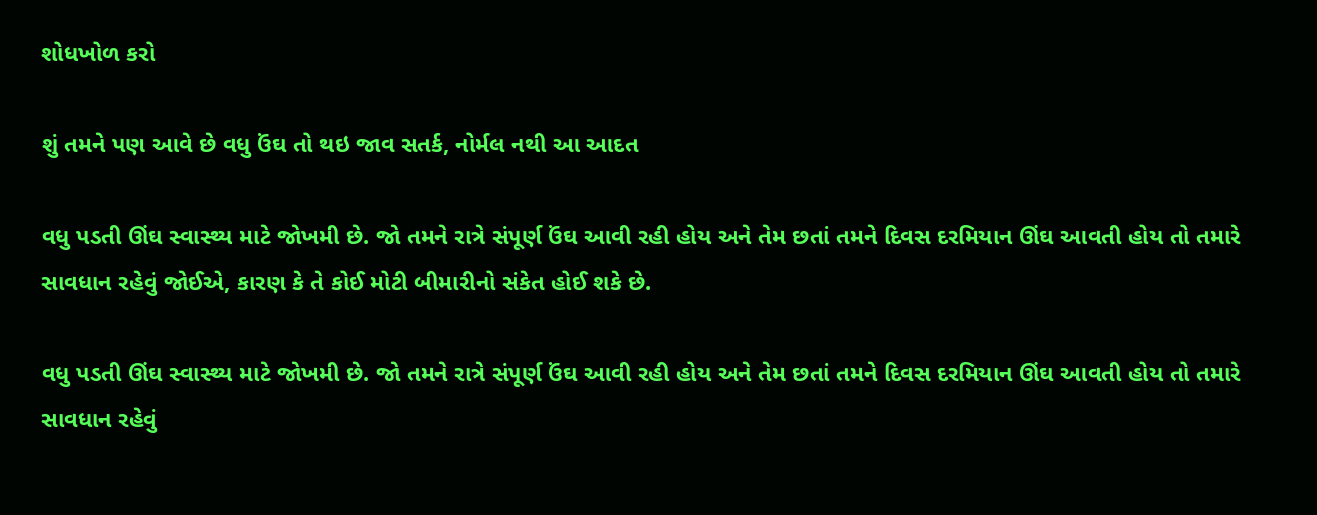શોધખોળ કરો

શું તમને પણ આવે છે વધુ ઉંઘ તો થઇ જાવ સતર્ક, નોર્મલ નથી આ આદત

વધુ પડતી ઊંઘ સ્વાસ્થ્ય માટે જોખમી છે. જો તમને રાત્રે સંપૂર્ણ ઉંઘ આવી રહી હોય અને તેમ છતાં તમને દિવસ દરમિયાન ઊંઘ આવતી હોય તો તમારે સાવધાન રહેવું જોઈએ, કારણ કે તે કોઈ મોટી બીમારીનો સંકેત હોઈ શકે છે.

વધુ પડતી ઊંઘ સ્વાસ્થ્ય માટે જોખમી છે. જો તમને રાત્રે સંપૂર્ણ ઉંઘ આવી રહી હોય અને તેમ છતાં તમને દિવસ દરમિયાન ઊંઘ આવતી હોય તો તમારે સાવધાન રહેવું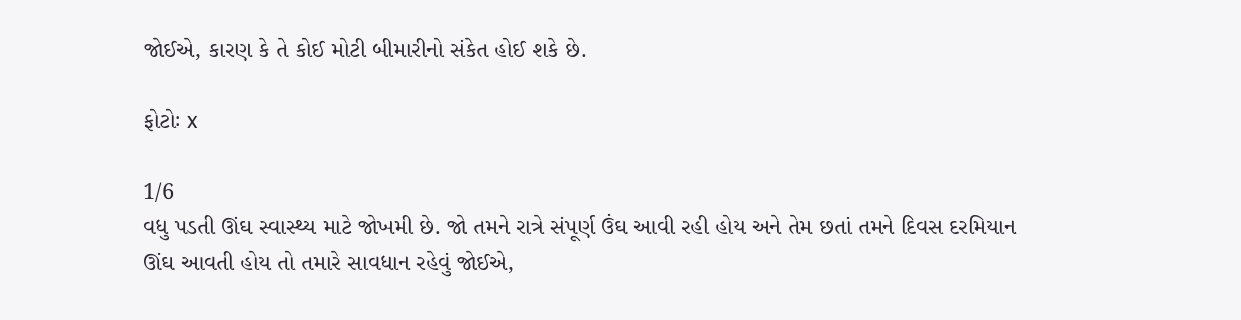જોઈએ, કારણ કે તે કોઈ મોટી બીમારીનો સંકેત હોઈ શકે છે.

ફોટોઃ x

1/6
વધુ પડતી ઊંઘ સ્વાસ્થ્ય માટે જોખમી છે. જો તમને રાત્રે સંપૂર્ણ ઉંઘ આવી રહી હોય અને તેમ છતાં તમને દિવસ દરમિયાન ઊંઘ આવતી હોય તો તમારે સાવધાન રહેવું જોઈએ,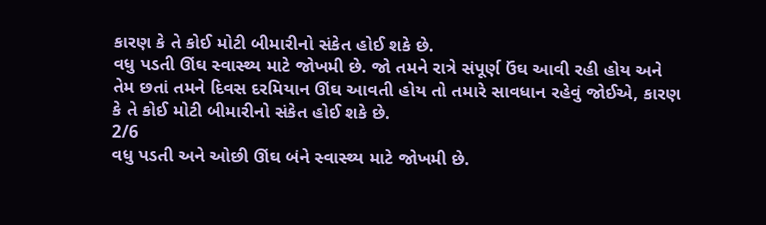કારણ કે તે કોઈ મોટી બીમારીનો સંકેત હોઈ શકે છે.
વધુ પડતી ઊંઘ સ્વાસ્થ્ય માટે જોખમી છે. જો તમને રાત્રે સંપૂર્ણ ઉંઘ આવી રહી હોય અને તેમ છતાં તમને દિવસ દરમિયાન ઊંઘ આવતી હોય તો તમારે સાવધાન રહેવું જોઈએ, કારણ કે તે કોઈ મોટી બીમારીનો સંકેત હોઈ શકે છે.
2/6
વધુ પડતી અને ઓછી ઊંઘ બંને સ્વાસ્થ્ય માટે જોખમી છે.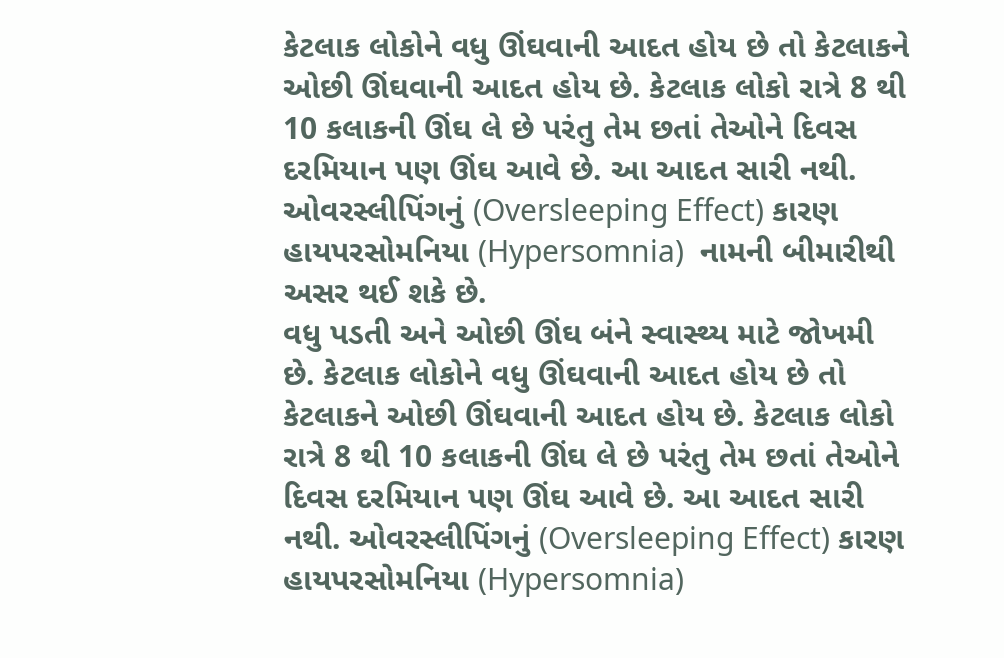કેટલાક લોકોને વધુ ઊંઘવાની આદત હોય છે તો કેટલાકને ઓછી ઊંઘવાની આદત હોય છે. કેટલાક લોકો રાત્રે 8 થી 10 કલાકની ઊંઘ લે છે પરંતુ તેમ છતાં તેઓને દિવસ દરમિયાન પણ ઊંઘ આવે છે. આ આદત સારી નથી. ઓવરસ્લીપિંગનું (Oversleeping Effect) કારણ હાયપરસોમનિયા (Hypersomnia)  નામની બીમારીથી અસર થઈ શકે છે.
વધુ પડતી અને ઓછી ઊંઘ બંને સ્વાસ્થ્ય માટે જોખમી છે. કેટલાક લોકોને વધુ ઊંઘવાની આદત હોય છે તો કેટલાકને ઓછી ઊંઘવાની આદત હોય છે. કેટલાક લોકો રાત્રે 8 થી 10 કલાકની ઊંઘ લે છે પરંતુ તેમ છતાં તેઓને દિવસ દરમિયાન પણ ઊંઘ આવે છે. આ આદત સારી નથી. ઓવરસ્લીપિંગનું (Oversleeping Effect) કારણ હાયપરસોમનિયા (Hypersomnia)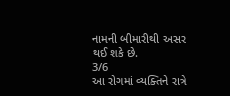નામની બીમારીથી અસર થઈ શકે છે.
3/6
આ રોગમાં વ્યક્તિને રાત્રે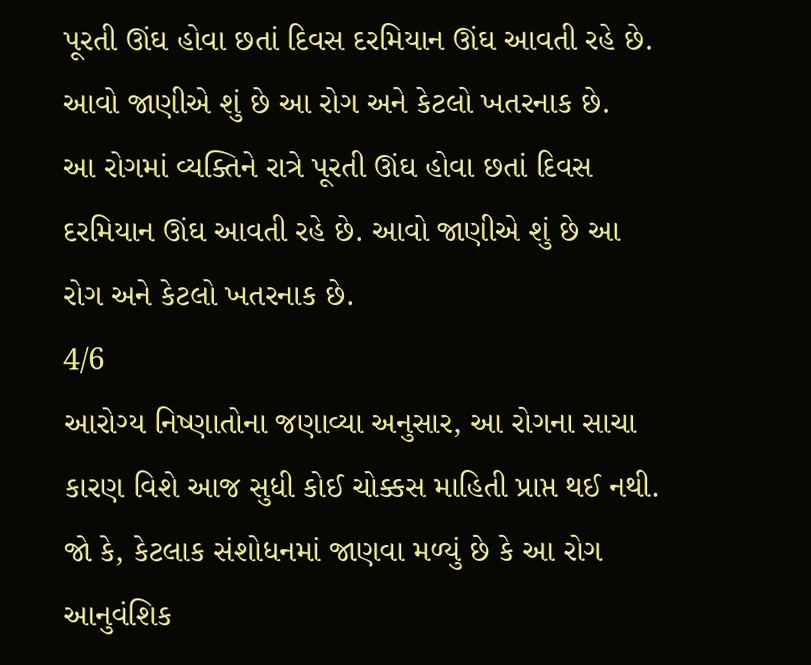પૂરતી ઊંઘ હોવા છતાં દિવસ દરમિયાન ઊંઘ આવતી રહે છે. આવો જાણીએ શું છે આ રોગ અને કેટલો ખતરનાક છે.
આ રોગમાં વ્યક્તિને રાત્રે પૂરતી ઊંઘ હોવા છતાં દિવસ દરમિયાન ઊંઘ આવતી રહે છે. આવો જાણીએ શું છે આ રોગ અને કેટલો ખતરનાક છે.
4/6
આરોગ્ય નિષ્ણાતોના જણાવ્યા અનુસાર, આ રોગના સાચા કારણ વિશે આજ સુધી કોઈ ચોક્કસ માહિતી પ્રાપ્ત થઈ નથી. જો કે, કેટલાક સંશોધનમાં જાણવા મળ્યું છે કે આ રોગ આનુવંશિક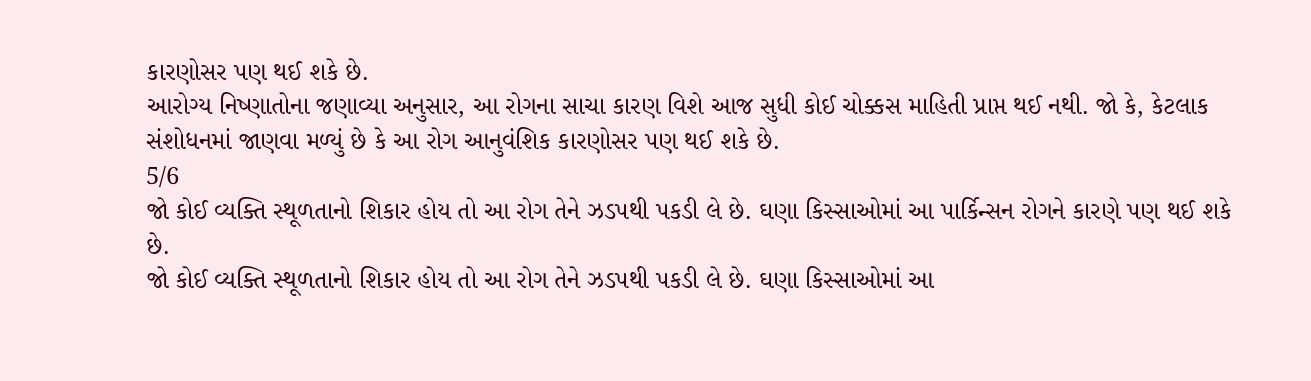કારણોસર પણ થઈ શકે છે.
આરોગ્ય નિષ્ણાતોના જણાવ્યા અનુસાર, આ રોગના સાચા કારણ વિશે આજ સુધી કોઈ ચોક્કસ માહિતી પ્રાપ્ત થઈ નથી. જો કે, કેટલાક સંશોધનમાં જાણવા મળ્યું છે કે આ રોગ આનુવંશિક કારણોસર પણ થઈ શકે છે.
5/6
જો કોઈ વ્યક્તિ સ્થૂળતાનો શિકાર હોય તો આ રોગ તેને ઝડપથી પકડી લે છે. ઘણા કિસ્સાઓમાં આ પાર્કિન્સન રોગને કારણે પણ થઈ શકે છે.
જો કોઈ વ્યક્તિ સ્થૂળતાનો શિકાર હોય તો આ રોગ તેને ઝડપથી પકડી લે છે. ઘણા કિસ્સાઓમાં આ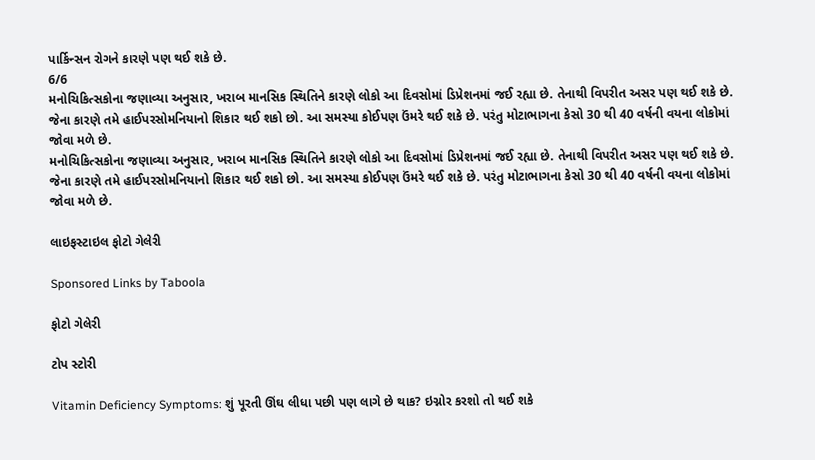પાર્કિન્સન રોગને કારણે પણ થઈ શકે છે.
6/6
મનોચિકિત્સકોના જણાવ્યા અનુસાર, ખરાબ માનસિક સ્થિતિને કારણે લોકો આ દિવસોમાં ડિપ્રેશનમાં જઈ રહ્યા છે. તેનાથી વિપરીત અસર પણ થઈ શકે છે. જેના કારણે તમે હાઈપરસોમનિયાનો શિકાર થઈ શકો છો. આ સમસ્યા કોઈપણ ઉંમરે થઈ શકે છે. પરંતુ મોટાભાગના કેસો 30 થી 40 વર્ષની વયના લોકોમાં જોવા મળે છે.
મનોચિકિત્સકોના જણાવ્યા અનુસાર, ખરાબ માનસિક સ્થિતિને કારણે લોકો આ દિવસોમાં ડિપ્રેશનમાં જઈ રહ્યા છે. તેનાથી વિપરીત અસર પણ થઈ શકે છે. જેના કારણે તમે હાઈપરસોમનિયાનો શિકાર થઈ શકો છો. આ સમસ્યા કોઈપણ ઉંમરે થઈ શકે છે. પરંતુ મોટાભાગના કેસો 30 થી 40 વર્ષની વયના લોકોમાં જોવા મળે છે.

લાઇફસ્ટાઇલ ફોટો ગેલેરી

Sponsored Links by Taboola

ફોટો ગેલેરી

ટોપ સ્ટોરી

Vitamin Deficiency Symptoms: શું પૂરતી ઊંઘ લીધા પછી પણ લાગે છે થાક? ઇગ્નોર કરશો તો થઈ શકે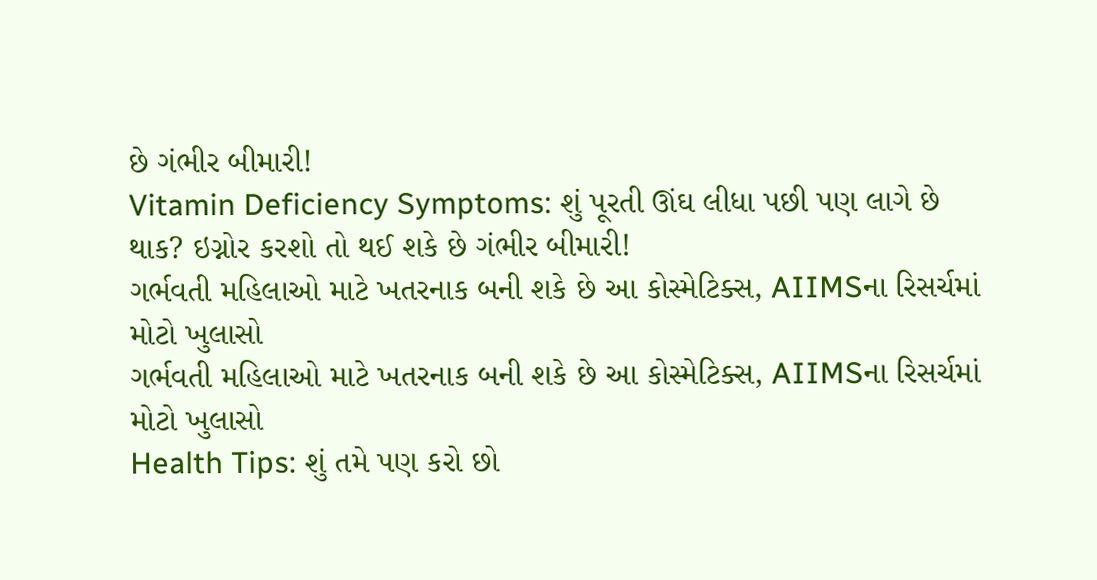છે ગંભીર બીમારી!
Vitamin Deficiency Symptoms: શું પૂરતી ઊંઘ લીધા પછી પણ લાગે છે થાક? ઇગ્નોર કરશો તો થઈ શકે છે ગંભીર બીમારી!
ગર્ભવતી મહિલાઓ માટે ખતરનાક બની શકે છે આ કોસ્મેટિક્સ, AIIMSના રિસર્ચમાં મોટો ખુલાસો
ગર્ભવતી મહિલાઓ માટે ખતરનાક બની શકે છે આ કોસ્મેટિક્સ, AIIMSના રિસર્ચમાં મોટો ખુલાસો
Health Tips: શું તમે પણ કરો છો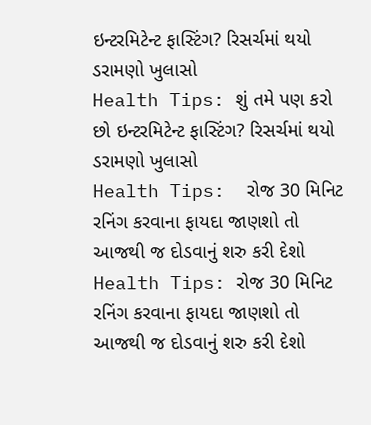ઇન્ટરમિટેન્ટ ફાસ્ટિંગ? રિસર્ચમાં થયો ડરામણો ખુલાસો
Health Tips: શું તમે પણ કરો છો ઇન્ટરમિટેન્ટ ફાસ્ટિંગ? રિસર્ચમાં થયો ડરામણો ખુલાસો
Health Tips:  રોજ 30 મિનિટ રનિંગ કરવાના ફાયદા જાણશો તો આજથી જ દોડવાનું શરુ કરી દેશો
Health Tips: રોજ 30 મિનિટ રનિંગ કરવાના ફાયદા જાણશો તો આજથી જ દોડવાનું શરુ કરી દેશો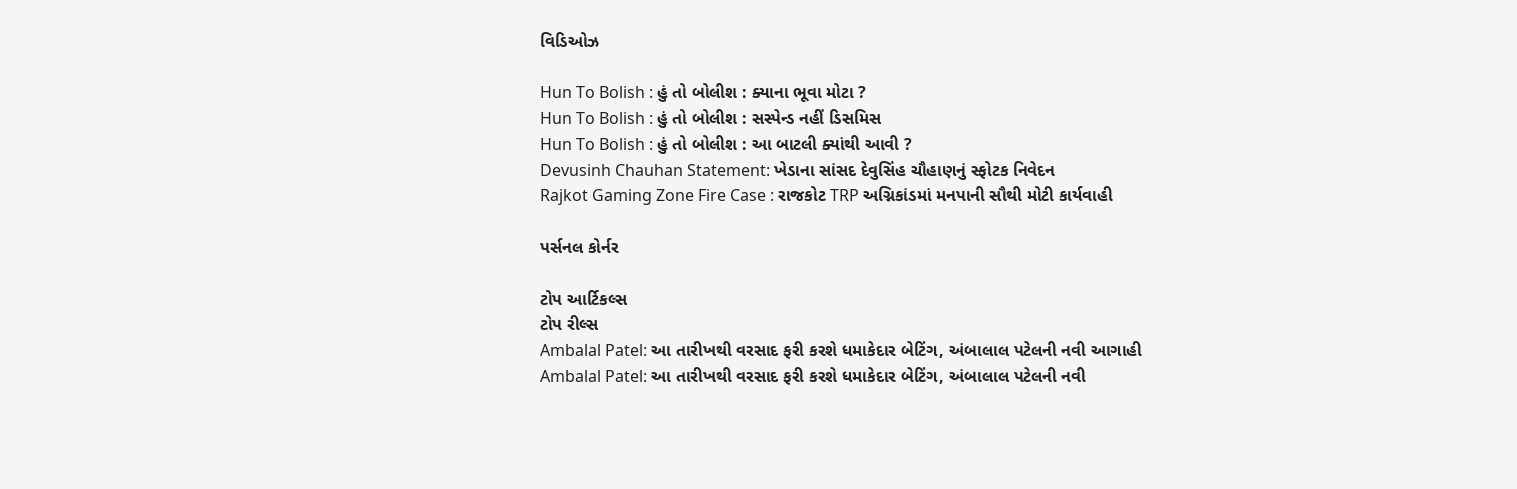વિડિઓઝ

Hun To Bolish : હું તો બોલીશ : ક્યાના ભૂવા મોટા ?
Hun To Bolish : હું તો બોલીશ : સસ્પેન્ડ નહીં ડિસમિસ
Hun To Bolish : હું તો બોલીશ : આ બાટલી ક્યાંથી આવી ?
Devusinh Chauhan Statement: ખેડાના સાંસદ દેવુસિંહ ચૌહાણનું સ્ફોટક નિવેદન
Rajkot Gaming Zone Fire Case : રાજકોટ TRP અગ્નિકાંડમાં મનપાની સૌથી મોટી કાર્યવાહી

પર્સનલ કોર્નર

ટોપ આર્ટિકલ્સ
ટોપ રીલ્સ
Ambalal Patel: આ તારીખથી વરસાદ ફરી કરશે ધમાકેદાર બેટિંગ, અંબાલાલ પટેલની નવી આગાહી
Ambalal Patel: આ તારીખથી વરસાદ ફરી કરશે ધમાકેદાર બેટિંગ, અંબાલાલ પટેલની નવી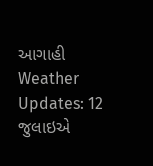આગાહી
Weather Updates: 12 જુલાઇએ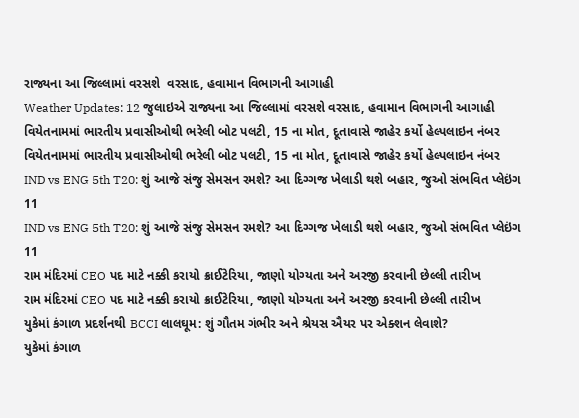રાજ્યના આ જિલ્લામાં વરસશે  વરસાદ, હવામાન વિભાગની આગાહી
Weather Updates: 12 જુલાઇએ રાજ્યના આ જિલ્લામાં વરસશે વરસાદ, હવામાન વિભાગની આગાહી
વિયેતનામમાં ભારતીય પ્રવાસીઓથી ભરેલી બોટ પલટી, 15 ના મોત, દૂતાવાસે જાહેર કર્યો હેલ્પલાઇન નંબર
વિયેતનામમાં ભારતીય પ્રવાસીઓથી ભરેલી બોટ પલટી, 15 ના મોત, દૂતાવાસે જાહેર કર્યો હેલ્પલાઇન નંબર
IND vs ENG 5th T20: શું આજે સંજુ સેમસન રમશે? આ દિગ્ગજ ખેલાડી થશે બહાર, જુઓ સંભવિત પ્લેઇંગ 11
IND vs ENG 5th T20: શું આજે સંજુ સેમસન રમશે? આ દિગ્ગજ ખેલાડી થશે બહાર, જુઓ સંભવિત પ્લેઇંગ 11
રામ મંદિરમાં CEO પદ માટે નક્કી કરાયો ક્રાઈટેરિયા, જાણો યોગ્યતા અને અરજી કરવાની છેલ્લી તારીખ
રામ મંદિરમાં CEO પદ માટે નક્કી કરાયો ક્રાઈટેરિયા, જાણો યોગ્યતા અને અરજી કરવાની છેલ્લી તારીખ
યુકેમાં કંગાળ પ્રદર્શનથી BCCI લાલઘૂમ: શું ગૌતમ ગંભીર અને શ્રેયસ ઐયર પર એક્શન લેવાશે?
યુકેમાં કંગાળ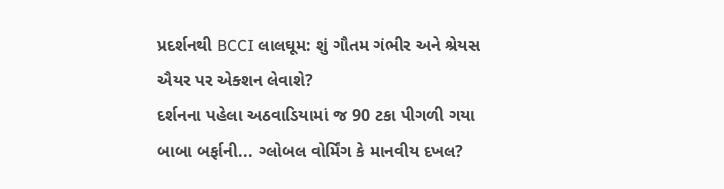પ્રદર્શનથી BCCI લાલઘૂમ: શું ગૌતમ ગંભીર અને શ્રેયસ ઐયર પર એક્શન લેવાશે?
દર્શનના પહેલા અઠવાડિયામાં જ 90 ટકા પીગળી ગયા બાબા બર્ફાની... ગ્લોબલ વોર્મિંગ કે માનવીય દખલ?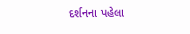દર્શનના પહેલા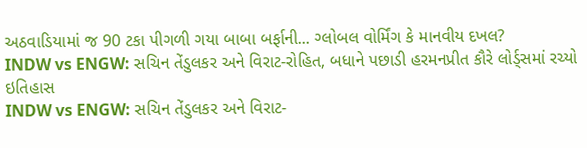અઠવાડિયામાં જ 90 ટકા પીગળી ગયા બાબા બર્ફાની... ગ્લોબલ વોર્મિંગ કે માનવીય દખલ?
INDW vs ENGW: સચિન તેંડુલકર અને વિરાટ-રોહિત, બધાને પછાડી હરમનપ્રીત કૌરે લોર્ડ્સમાં રચ્યો ઇતિહાસ
INDW vs ENGW: સચિન તેંડુલકર અને વિરાટ-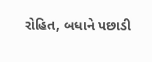રોહિત, બધાને પછાડી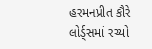હરમનપ્રીત કૌરે લોર્ડ્સમાં રચ્યો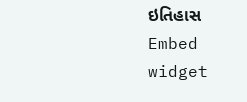ઇતિહાસ
Embed widget